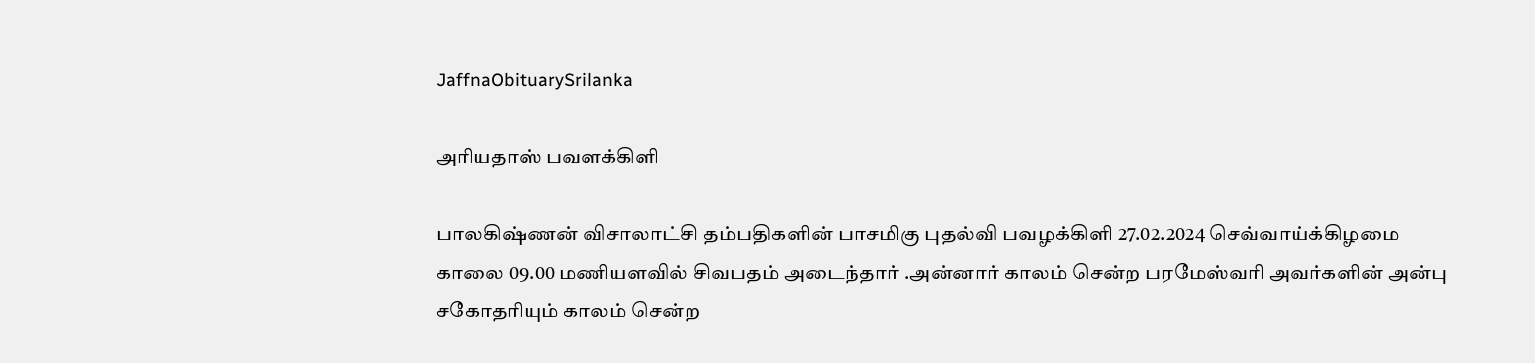JaffnaObituarySrilanka

அரியதாஸ் பவளக்கிளி

பாலகிஷ்ணன் விசாலாட்சி தம்பதிகளின் பாசமிகு புதல்வி பவழக்கிளி 27.02.2024 செவ்வாய்க்கிழமை காலை 09.00 மணியளவில் சிவபதம் அடைந்தார் .அன்னார் காலம் சென்ற பரமேஸ்வரி அவர்களின் அன்பு சகோதரியும் காலம் சென்ற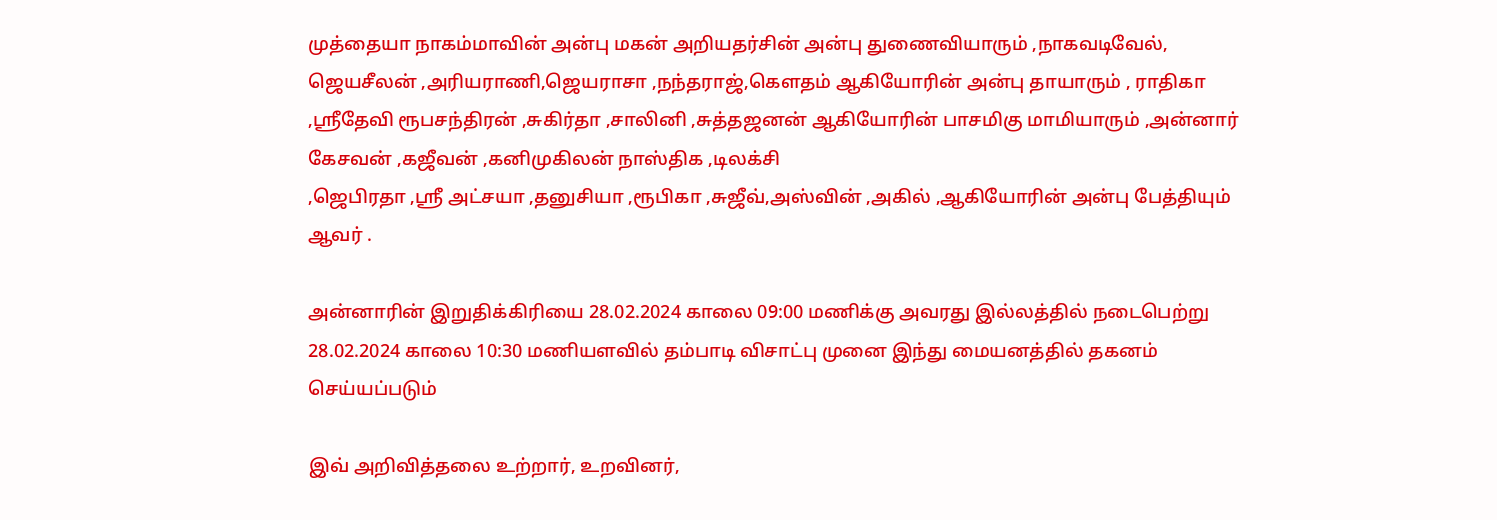முத்தையா நாகம்மாவின் அன்பு மகன் அறியதர்சின் அன்பு துணைவியாரும் ,நாகவடிவேல், ஜெயசீலன் ,அரியராணி,ஜெயராசா ,நந்தராஜ்,கௌதம் ஆகியோரின் அன்பு தாயாரும் , ராதிகா ,ஸ்ரீதேவி ரூபசந்திரன் ,சுகிர்தா ,சாலினி ,சுத்தஜனன் ஆகியோரின் பாசமிகு மாமியாரும் ,அன்னார் கேசவன் ,கஜீவன் ,கனிமுகிலன் நாஸ்திக ,டிலக்சி
,ஜெபிரதா ,ஸ்ரீ அட்சயா ,தனுசியா ,ரூபிகா ,சுஜீவ்,அஸ்வின் ,அகில் ,ஆகியோரின் அன்பு பேத்தியும் ஆவர் .

அன்னாரின் இறுதிக்கிரியை 28.02.2024 காலை 09:00 மணிக்கு அவரது இல்லத்தில் நடைபெற்று 28.02.2024 காலை 10:30 மணியளவில் தம்பாடி விசாட்பு முனை இந்து மையனத்தில் தகனம் செய்யப்படும்

இவ் அறிவித்தலை உற்றார், உறவினர்,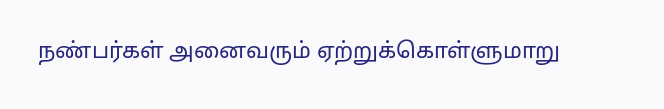நண்பர்கள் அனைவரும் ஏற்றுக்கொள்ளுமாறு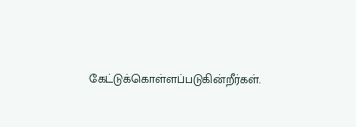கேட்டுக்கொள்ளப்படுகின்றீர்கள்.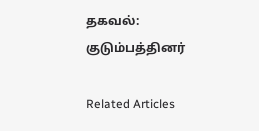தகவல்: குடும்பத்தினர்

Related Articles